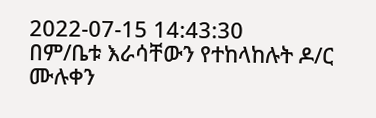2022-07-15 14:43:30
በም/ቤቱ እራሳቸውን የተከላከሉት ዶ/ር ሙሉቀን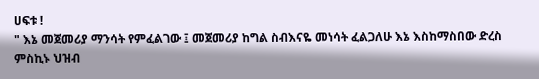ሀፍቱ !
" እኔ መጀመሪያ ማንሳት የምፈልገው ፤ መጀመሪያ ከግል ስብእናዬ መነሳት ፈልጋለሁ እኔ እስከማስበው ድረስ ምስኪኑ ህዝብ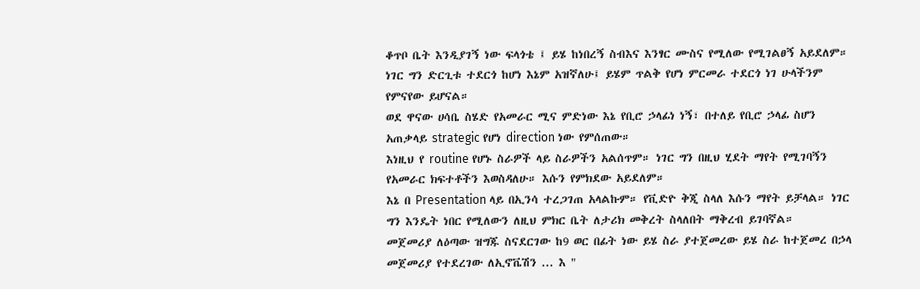ቆጥቦ ቤት እንዲያገኝ ነው ፍላጎቴ ፤ ይሄ ከነበረኝ ስብእና እንፃር ሙስና የሚለው የሚገልፀኝ አይደለም።
ነገር ግን ድርጊቱ ተደርጎ ከሆነ እኔም አዝኛለሁ፤ ይሄም ጥልቅ የሆነ ምርመራ ተደርጎ ነገ ሁላችንም የምናየው ይሆናል።
ወደ ዋናው ሀሳቤ ስሄድ የአመራር ሚና ምድነው እኔ የቢሮ ኃላፊነ ነኝ፣ በተለይ የቢሮ ኃላፊ ስሆን አጠቃላይ strategic የሆነ direction ነው የምሰጠው።
እነዚህ የ routine የሆኑ ስራዎች ላይ ስራዎችን አልሰጥም። ነገር ግን በዚህ ሂደት ማየት የሚገባኝን የአመራር ክፍተቶችን እወስዳለሁ። እሱን የምክደው አይደለም።
እኔ በ Presentation ላይ በኢንሳ ተረጋገጠ አላልኩም። የቪድዮ ቅጂ ስላለ እሱን ማየት ይቻላል። ነገር ግን እንዴት ነበር የሚለውን ለዚህ ምክር ቤት ለታሪክ መቅረት ስላለበት ማቅረብ ይገባኛል።
መጀመሪያ ለዕጣው ዝግጁ ስናደርገው ከ9 ወር በፊት ነው ይሄ ስራ ያተጀመረው ይሄ ስራ ከተጀመረ በኃላ መጀመሪያ የተደረገው ለኢኖቬሽን ... እ "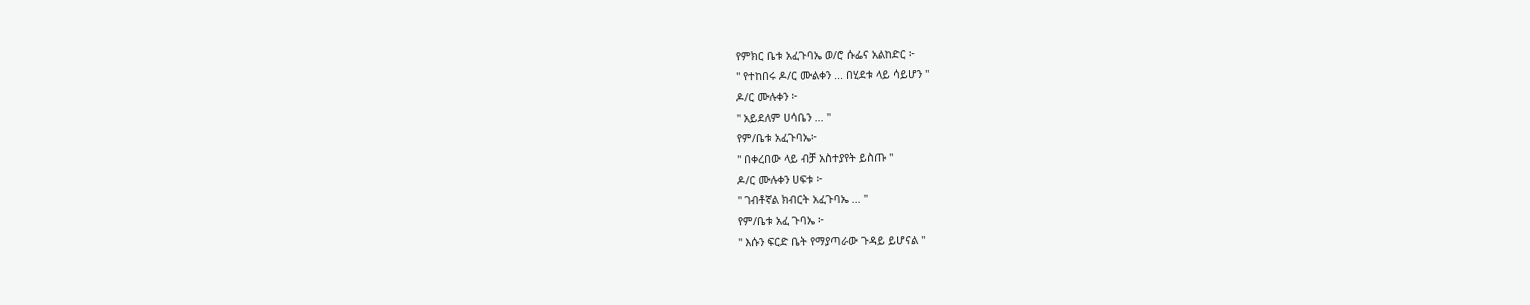የምክር ቤቱ አፈጉባኤ ወ/ሮ ሱፌና አልከድር ፦
" የተከበሩ ዶ/ር ሙልቀን ... በሂደቱ ላይ ሳይሆን "
ዶ/ር ሙሉቀን ፦
" አይደለም ሀሳቤን ... "
የም/ቤቱ አፈጉባኤ፦
" በቀረበው ላይ ብቻ አስተያየት ይስጡ "
ዶ/ር ሙሉቀን ሀፍቱ ፦
" ገብቶኛል ክብርት አፈጉባኤ ... "
የም/ቤቱ አፈ ጉባኤ ፦
" እሱን ፍርድ ቤት የማያጣራው ጉዳይ ይሆናል "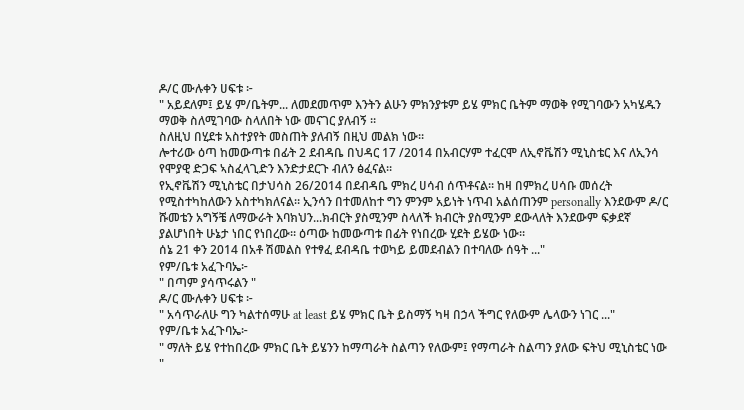ዶ/ር ሙሉቀን ሀፍቱ ፦
" አይደለም፤ ይሄ ም/ቤትም... ለመደመጥም እንትን ልሁን ምክንያቱም ይሄ ምክር ቤትም ማወቅ የሚገባውን አካሄዱን ማወቅ ስለሚገባው ስላለበት ነው መናገር ያለብኝ ።
ስለዚህ በሂደቱ አስተያየት መስጠት ያለብኝ በዚህ መልክ ነው።
ሎተሪው ዕጣ ከመውጣቱ በፊት 2 ደብዳቤ በህዳር 17 /2014 በአብርሃም ተፈርሞ ለኢኖቬሽን ሚኒስቴር እና ለኢንሳ የሞያዊ ድጋፍ ኣስፈላጊድን እንድታደርጉ ብለን ፅፈናል።
የኢኖቬሽን ሚኒስቴር በታህሳስ 26/2014 በደብዳቤ ምክረ ሀሳብ ሰጥቶናል። ከዛ በምክረ ሀሳቡ መሰረት የሚስተካከለውን አስተካክለናል። ኢንሳን በተመለከተ ግን ምንም አይነት ነጥብ አልሰጠንም personally እንደውም ዶ/ር ሹመቴን አግኝቼ ለማውራት እባክህን...ክብርት ያስሚንም ስላለች ክብርት ያስሚንም ደውላለት እንደውም ፍቃደኛ ያልሆነበት ሁኔታ ነበር የነበረው። ዕጣው ከመውጣቱ በፊት የነበረው ሂደት ይሄው ነው።
ሰኔ 21 ቀን 2014 በአቶ ሽመልስ የተፃፈ ደብዳቤ ተወካይ ይመደብልን በተባለው ሰዓት ..."
የም/ቤቱ አፈጉባኤ፦
" በጣም ያሳጥሩልን "
ዶ/ር ሙሉቀን ሀፍቱ ፦
" አሳጥራለሁ ግን ካልተሰማሁ at least ይሄ ምክር ቤት ይስማኝ ካዛ በኃላ ችግር የለውም ሌላውን ነገር ..."
የም/ቤቱ አፈጉባኤ፦
" ማለት ይሄ የተከበረው ምክር ቤት ይሄንን ከማጣራት ስልጣን የለውም፤ የማጣራት ስልጣን ያለው ፍትህ ሚኒስቴር ነው "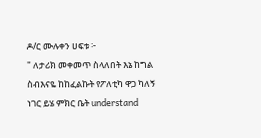ዶ/ር ሙሉቀን ሀፍቱ ፦
" ለታሪክ መቀመጥ ስላለበት እኔ ከግል ስብእናዬ ከከፈልኩት የፖለቲካ ዋጋ ካለኝ ነገር ይሄ ምክር ቤት understand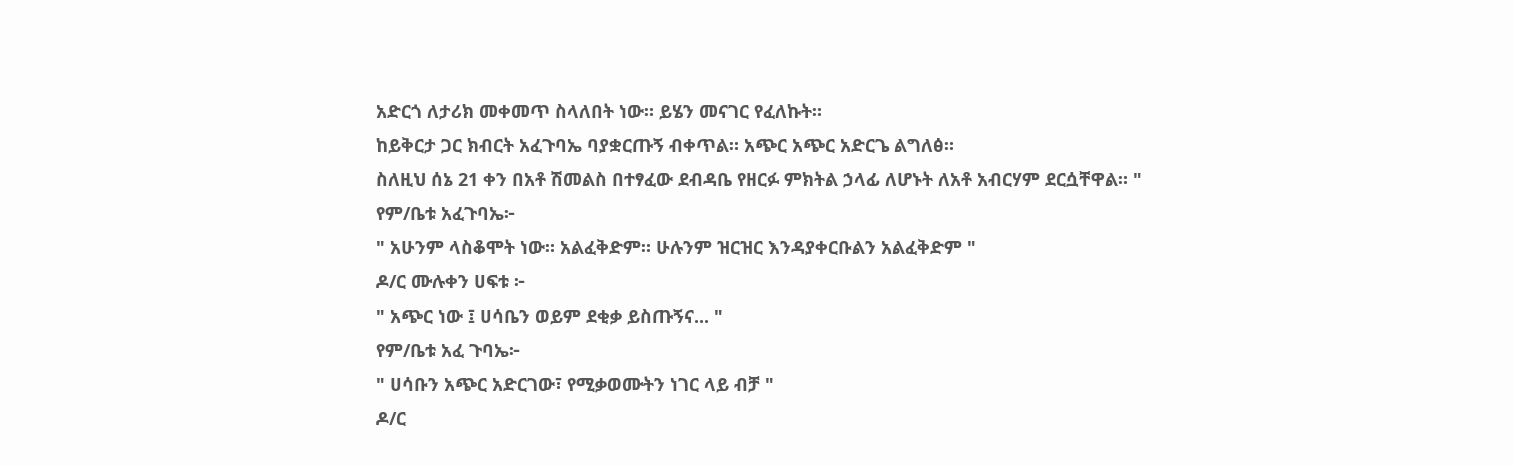አድርጎ ለታሪክ መቀመጥ ስላለበት ነው። ይሄን መናገር የፈለኩት።
ከይቅርታ ጋር ክብርት አፈጉባኤ ባያቋርጡኝ ብቀጥል። አጭር አጭር አድርጌ ልግለፅ።
ስለዚህ ሰኔ 21 ቀን በአቶ ሽመልስ በተፃፈው ደብዳቤ የዘርፉ ምክትል ኃላፊ ለሆኑት ለአቶ አብርሃም ደርሷቸዋል። "
የም/ቤቱ አፈጉባኤ፦
" አሁንም ላስቆሞት ነው። አልፈቅድም። ሁሉንም ዝርዝር እንዳያቀርቡልን አልፈቅድም "
ዶ/ር ሙሉቀን ሀፍቱ ፦
" አጭር ነው ፤ ሀሳቤን ወይም ደቂቃ ይስጡኝና... "
የም/ቤቱ አፈ ጉባኤ፦
" ሀሳቡን አጭር አድርገው፣ የሚቃወሙትን ነገር ላይ ብቻ "
ዶ/ር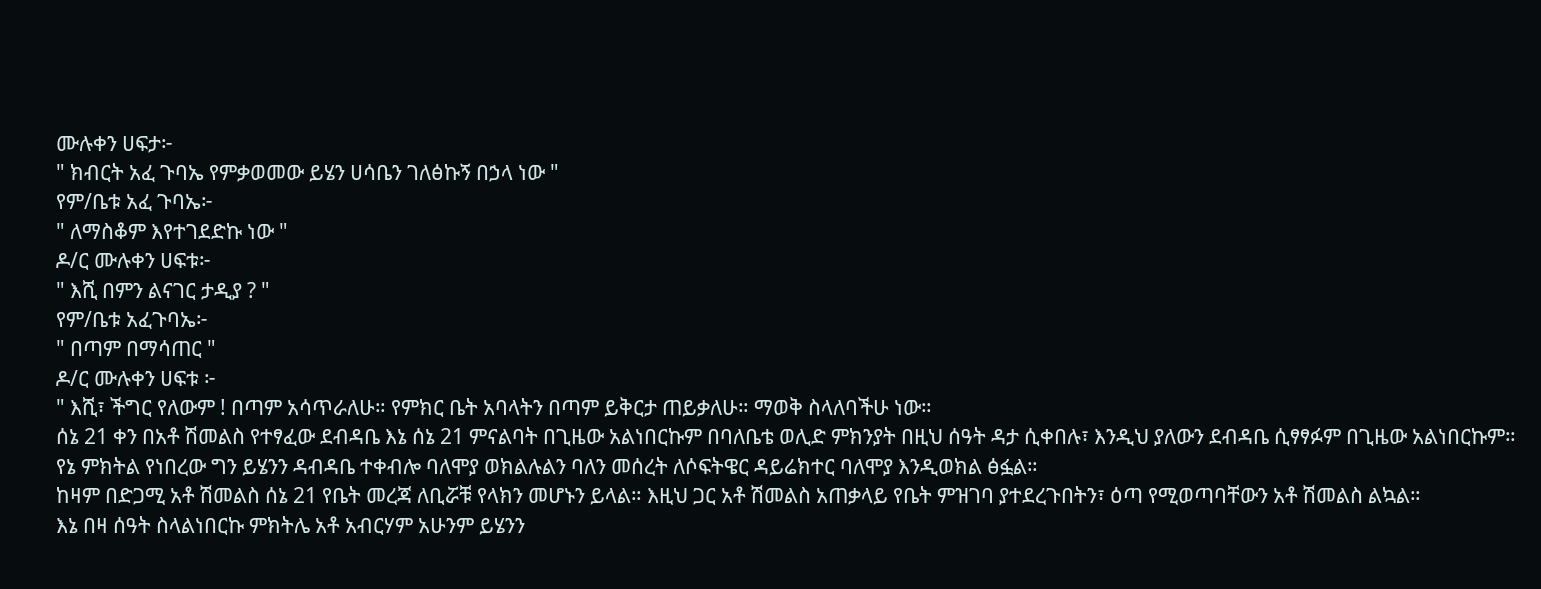ሙሉቀን ሀፍታ፦
" ክብርት አፈ ጉባኤ የምቃወመው ይሄን ሀሳቤን ገለፅኩኝ በኃላ ነው "
የም/ቤቱ አፈ ጉባኤ፦
" ለማስቆም እየተገደድኩ ነው "
ዶ/ር ሙሉቀን ሀፍቱ፦
" እሺ በምን ልናገር ታዲያ ? "
የም/ቤቱ አፈጉባኤ፦
" በጣም በማሳጠር "
ዶ/ር ሙሉቀን ሀፍቱ ፦
" እሺ፣ ችግር የለውም ! በጣም አሳጥራለሁ። የምክር ቤት አባላትን በጣም ይቅርታ ጠይቃለሁ። ማወቅ ስላለባችሁ ነው።
ሰኔ 21 ቀን በአቶ ሽመልስ የተፃፈው ደብዳቤ እኔ ሰኔ 21 ምናልባት በጊዜው አልነበርኩም በባለቤቴ ወሊድ ምክንያት በዚህ ሰዓት ዳታ ሲቀበሉ፣ እንዲህ ያለውን ደብዳቤ ሲፃፃፉም በጊዜው አልነበርኩም።
የኔ ምክትል የነበረው ግን ይሄንን ዳብዳቤ ተቀብሎ ባለሞያ ወክልሉልን ባለን መሰረት ለሶፍትዌር ዳይሬክተር ባለሞያ እንዲወክል ፅፏል።
ከዛም በድጋሚ አቶ ሽመልስ ሰኔ 21 የቤት መረጃ ለቢሯቹ የላክን መሆኑን ይላል። እዚህ ጋር አቶ ሽመልስ አጠቃላይ የቤት ምዝገባ ያተደረጉበትን፣ ዕጣ የሚወጣባቸውን አቶ ሽመልስ ልኳል።
እኔ በዛ ሰዓት ስላልነበርኩ ምክትሌ አቶ አብርሃም አሁንም ይሄንን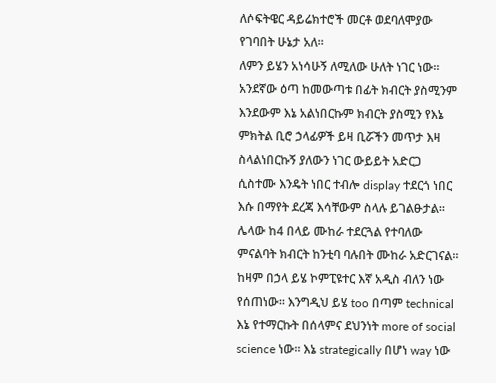ለሶፍትዌር ዳይሬክተሮች መርቶ ወደባለሞያው የገባበት ሁኔታ አለ።
ለምን ይሄን አነሳሁኝ ለሚለው ሁለት ነገር ነው።
አንደኛው ዕጣ ከመውጣቱ በፊት ክብርት ያስሚንም እንደውም እኔ አልነበርኩም ክብርት ያስሚን የእኔ ምክትል ቢሮ ኃላፊዎች ይዛ ቢሯችን መጥታ እዛ ስላልነበርኩኝ ያለውን ነገር ውይይት አድርጋ ሲስተሙ እንዴት ነበር ተብሎ display ተደርጎ ነበር እሱ በማየት ደረጃ እሳቸውም ስላሉ ይገልፁታል።
ሌላው ከ4 በላይ ሙከራ ተደርጓል የተባለው ምናልባት ክብርት ከንቲባ ባሉበት ሙከራ አድርገናል። ከዛም በኃላ ይሄ ኮምፒዩተር እኛ አዲስ ብለን ነው የሰጠነው። እንግዲህ ይሄ too በጣም technical እኔ የተማርኩት በሰላምና ደህንነት more of social science ነው። እኔ strategically በሆነ way ነው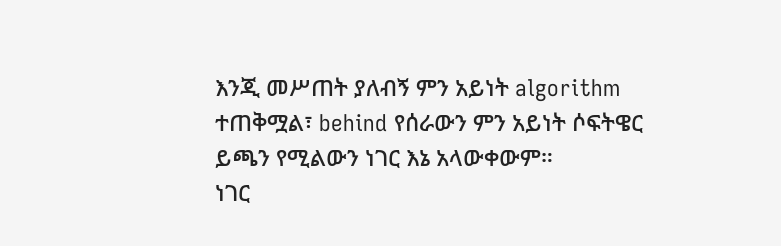እንጂ መሥጠት ያለብኝ ምን አይነት algorithm ተጠቅሟል፣ behind የሰራውን ምን አይነት ሶፍትዌር ይጫን የሚልውን ነገር እኔ አላውቀውም።
ነገር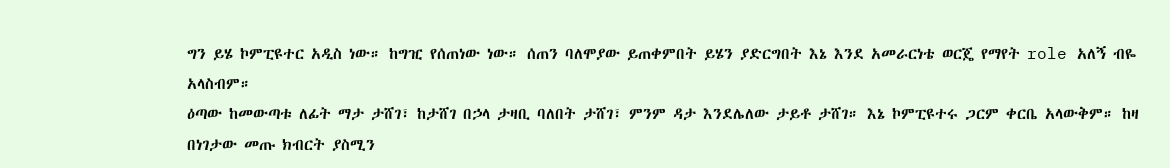ግን ይሄ ኮምፒዩተር አዲስ ነው። ከግዢ የሰጠነው ነው። ሰጠን ባለሞያው ይጠቀምበት ይሄን ያድርግበት እኔ እንደ አመራርነቴ ወርጄ የማየት role አለኝ ብዬ አላስብም።
ዕጣው ከመውጣቱ ለፊት ማታ ታሸገ፣ ከታሸገ በኃላ ታዛቢ ባለበት ታሸገ፣ ምንም ዳታ እንደሌለው ታይቶ ታሸገ። እኔ ኮምፒዩተሩ ጋርም ቀርቤ አላውቅም። ከዛ በነገታው መጡ ክብርት ያስሚን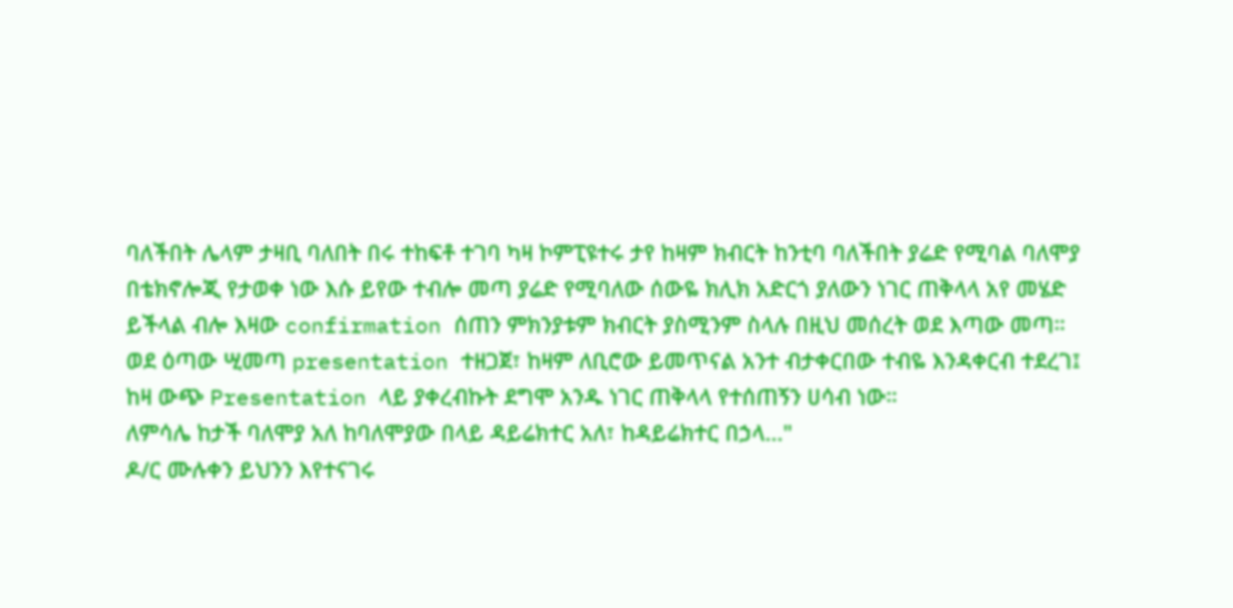ባለችበት ሌላም ታዛቢ ባለበት በሩ ተከፍቶ ተገባ ካዛ ኮምፒዩተሩ ታየ ከዛም ክብርት ከንቲባ ባለችበት ያሬድ የሚባል ባለሞያ በቴክኖሎጂ የታወቀ ነው እሱ ይየው ተብሎ መጣ ያሬድ የሚባለው ሰውዬ ክሊክ አድርጎ ያለውን ነገር ጠቅላላ አየ መሄድ ይችላል ብሎ እዛው confirmation ሰጠን ምክንያቱም ክብርት ያስሚንም ስላሉ በዚህ መሰረት ወደ እጣው መጣ።
ወደ ዕጣው ሢመጣ presentation ተዘጋጀ፣ ከዛም ለቢሮው ይመጥናል አንተ ብታቀርበው ተብዬ እንዳቀርብ ተደረገ፤ ከዛ ውጭ Presentation ላይ ያቀረብኩት ደግሞ አንዱ ነገር ጠቅላላ የተሰጠኝን ሀሳብ ነው።
ለምሳሌ ከታች ባለሞያ አለ ከባለሞያው በላይ ዳይሬክተር አለ፣ ከዳይሬክተር በኃላ..."
ዶ/ር ሙሉቀን ይህንን እየተናገሩ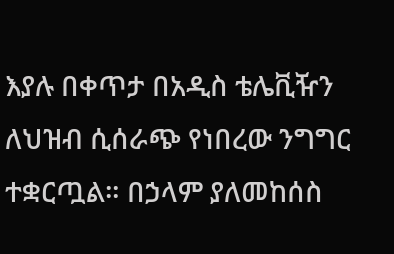እያሉ በቀጥታ በአዲስ ቴሌቪዥን ለህዝብ ሲሰራጭ የነበረው ንግግር ተቋርጧል። በኃላም ያለመከሰስ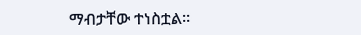ማብታቸው ተነስቷል።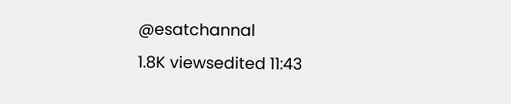@esatchannal
1.8K viewsedited 11:43